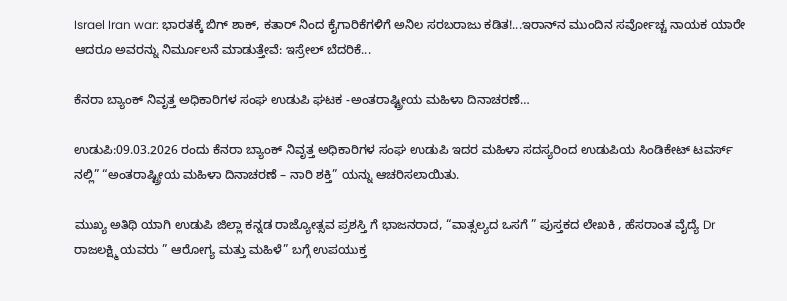Israel Iran war: ಭಾರತಕ್ಕೆ ಬಿಗ್ ಶಾಕ್, ಕತಾರ್ ನಿಂದ ಕೈಗಾರಿಕೆಗಳಿಗೆ ಅನಿಲ ಸರಬರಾಜು ಕಡಿತ!...ಇರಾನ್‌ನ ಮುಂದಿನ ಸರ್ವೋಚ್ಚ ನಾಯಕ ಯಾರೇ ಆದರೂ ಅವರನ್ನು ನಿರ್ಮೂಲನೆ ಮಾಡುತ್ತೇವೆ: ಇಸ್ರೇಲ್ ಬೆದರಿಕೆ...

ಕೆನರಾ ಬ್ಯಾಂಕ್ ನಿವೃತ್ತ ಅಧಿಕಾರಿಗಳ ಸಂಘ ಉಡುಪಿ ಘಟಕ -ಅಂತರಾಷ್ಟ್ರೀಯ ಮಹಿಳಾ ದಿನಾಚರಣೆ…

ಉಡುಪಿ:09.03.2026 ರಂದು ಕೆನರಾ ಬ್ಯಾಂಕ್ ನಿವೃತ್ತ ಅಧಿಕಾರಿಗಳ ಸಂಘ ಉಡುಪಿ ಇದರ ಮಹಿಳಾ ಸದಸ್ಯರಿಂದ ಉಡುಪಿಯ ಸಿಂಡಿಕೇಟ್ ಟವರ್ಸ್ ನಲ್ಲಿ” “ಅಂತರಾಷ್ಟ್ರೀಯ ಮಹಿಳಾ ದಿನಾಚರಣೆ – ನಾರಿ ಶಕ್ತಿ” ಯನ್ನು ಆಚರಿಸಲಾಯಿತು.

ಮುಖ್ಯ ಅತಿಥಿ ಯಾಗಿ ಉಡುಪಿ ಜಿಲ್ಲಾ ಕನ್ನಡ ರಾಜ್ಯೋತ್ಸವ ಪ್ರಶಸ್ತಿ ಗೆ ಭಾಜನರಾದ, “ವಾತ್ಸಲ್ಯದ ಒಸಗೆ ” ಪುಸ್ತಕದ ಲೇಖಕಿ , ಹೆಸರಾಂತ ವೈದ್ಯೆ Dr ರಾಜಲಕ್ಷ್ಮಿ ಯವರು ” ಆರೋಗ್ಯ ಮತ್ತು ಮಹಿಳೆ” ಬಗ್ಗೆ ಉಪಯುಕ್ತ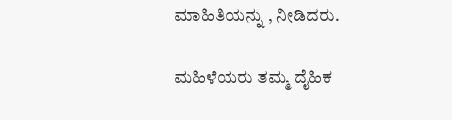ಮಾಹಿತಿಯನ್ನು , ನೀಡಿದರು.

ಮಹಿಳೆಯರು ತಮ್ಮ ದೈಹಿಕ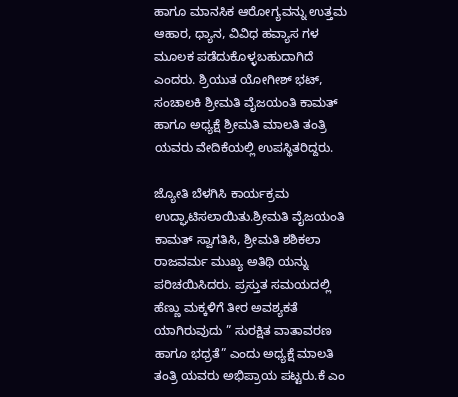ಹಾಗೂ ಮಾನಸಿಕ ಆರೋಗ್ಯವನ್ನು ಉತ್ತಮ ಆಹಾರ, ಧ್ಯಾನ, ವಿವಿಧ ಹವ್ಯಾಸ ಗಳ ಮೂಲಕ ಪಡೆದುಕೊಳ್ಳಬಹುದಾಗಿದೆ ಎಂದರು. ಶ್ರಿಯುತ ಯೋಗೀಶ್ ಭಟ್, ಸಂಚಾಲಕಿ ಶ್ರೀಮತಿ ವೈಜಯಂತಿ ಕಾಮತ್ ಹಾಗೂ ಅಧ್ಯಕ್ಷೆ ಶ್ರೀಮತಿ ಮಾಲತಿ ತಂತ್ರಿ ಯವರು ವೇದಿಕೆಯಲ್ಲಿ ಉಪಸ್ಥಿತರಿದ್ದರು.

ಜ್ಯೋತಿ ಬೆಳಗಿಸಿ ಕಾರ್ಯಕ್ರಮ ಉದ್ಘಾಟಿಸಲಾಯಿತು.ಶ್ರೀಮತಿ ವೈಜಯಂತಿ ಕಾಮತ್ ಸ್ವಾಗತಿಸಿ, ಶ್ರೀಮತಿ ಶಶಿಕಲಾ ರಾಜವರ್ಮ ಮುಖ್ಯ ಅತಿಥಿ ಯನ್ನು ಪರಿಚಯಿಸಿದರು. ಪ್ರಸ್ತುತ ಸಮಯದಲ್ಲಿ ಹೆಣ್ಣು ಮಕ್ಕಳಿಗೆ ತೀರ ಅವಶ್ಯಕತೆ ಯಾಗಿರುವುದು ” ಸುರಕ್ಷಿತ ವಾತಾವರಣ ಹಾಗೂ ಭಧ್ರತೆ” ಎಂದು ಅಧ್ಯಕ್ಷೆ ಮಾಲತಿ ತಂತ್ರಿ ಯವರು ಅಭಿಪ್ರಾಯ ಪಟ್ಟರು.ಕೆ ಎಂ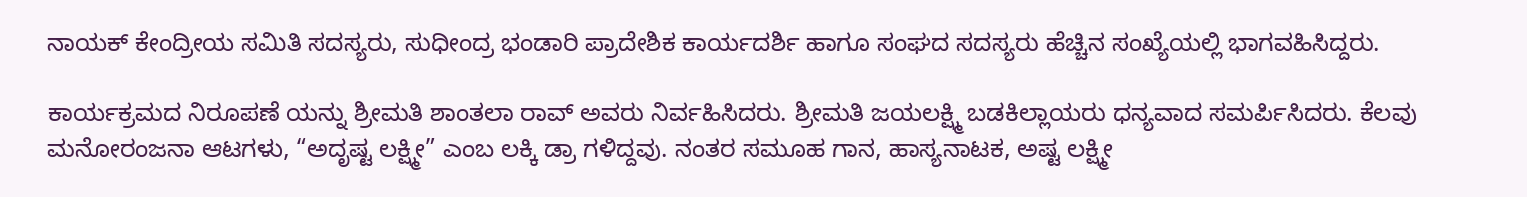ನಾಯಕ್ ಕೇಂದ್ರೀಯ ಸಮಿತಿ ಸದಸ್ಯರು, ಸುಧೀಂದ್ರ ಭಂಡಾರಿ ಪ್ರಾದೇಶಿಕ ಕಾರ್ಯದರ್ಶಿ ಹಾಗೂ ಸಂಘದ ಸದಸ್ಯರು ಹೆಚ್ಚಿನ ಸಂಖ್ಯೆಯಲ್ಲಿ ಭಾಗವಹಿಸಿದ್ದರು.

ಕಾರ್ಯಕ್ರಮದ ನಿರೂಪಣೆ ಯನ್ನು ಶ್ರೀಮತಿ ಶಾಂತಲಾ ರಾವ್ ಅವರು ನಿರ್ವಹಿಸಿದರು. ಶ್ರೀಮತಿ ಜಯಲಕ್ಷ್ಮಿ ಬಡಕಿಲ್ಲಾಯರು ಧನ್ಯವಾದ ಸಮರ್ಪಿಸಿದರು. ಕೆಲವು ಮನೋರಂಜನಾ ಆಟಗಳು, “ಅದೃಷ್ಟ ಲಕ್ಷ್ಮೀ” ಎಂಬ ಲಕ್ಕಿ ಡ್ರಾ ಗಳಿದ್ದವು. ನಂತರ ಸಮೂಹ ಗಾನ, ಹಾಸ್ಯನಾಟಕ, ಅಷ್ಟ ಲಕ್ಷ್ಮೀ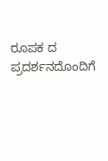ರೂಪಕ ದ ಪ್ರದರ್ಶನದೊಂದಿಗೆ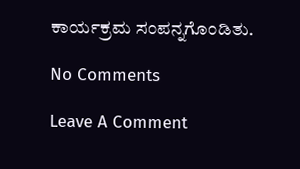ಕಾರ್ಯಕ್ರಮ ಸಂಪನ್ನಗೊಂಡಿತು.

No Comments

Leave A Comment